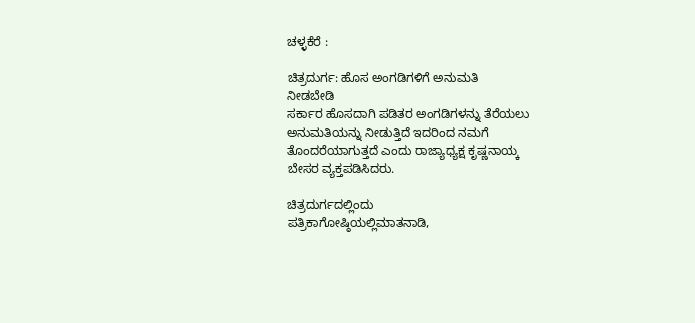ಚಳ್ಳಕೆರೆ :

ಚಿತ್ರದುರ್ಗ: ಹೊಸ ಅಂಗಡಿಗಳಿಗೆ ಅನುಮತಿ
ನೀಡಬೇಡಿ
ಸರ್ಕಾರ ಹೊಸದಾಗಿ ಪಡಿತರ ಅಂಗಡಿಗಳನ್ನು ತೆರೆಯಲು
ಅನುಮತಿಯನ್ನು ನೀಡುತ್ತಿದೆ ಇದರಿಂದ ನಮಗೆ
ತೊಂದರೆಯಾಗುತ್ತದೆ ಎಂದು ರಾಜ್ಯಾಧ್ಯಕ್ಷ ಕೃಷ್ಣನಾಯ್ಕ
ಬೇಸರ ವ್ಯಕ್ತಪಡಿಸಿದರು.

ಚಿತ್ರದುರ್ಗದಲ್ಲಿಂದು
ಪತ್ರಿಕಾಗೋಷ್ಠಿಯಲ್ಲಿಮಾತನಾಡಿ,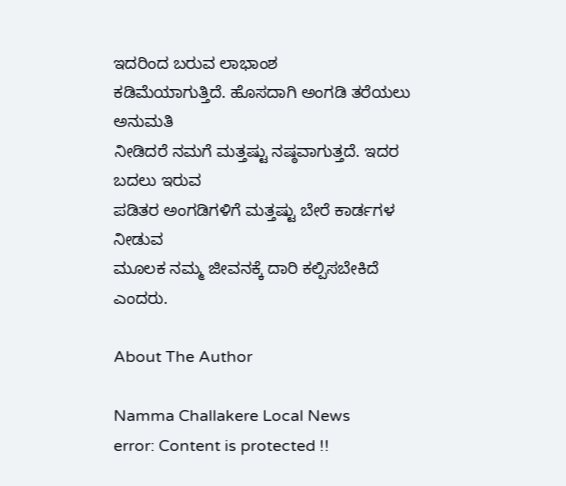ಇದರಿಂದ ಬರುವ ಲಾಭಾಂಶ
ಕಡಿಮೆಯಾಗುತ್ತಿದೆ. ಹೊಸದಾಗಿ ಅಂಗಡಿ ತರೆಯಲು ಅನುಮತಿ
ನೀಡಿದರೆ ನಮಗೆ ಮತ್ತಷ್ಟು ನಷ್ಠವಾಗುತ್ತದೆ. ಇದರ ಬದಲು ಇರುವ
ಪಡಿತರ ಅಂಗಡಿಗಳಿಗೆ ಮತ್ತಷ್ಟು ಬೇರೆ ಕಾರ್ಡಗಳ ನೀಡುವ
ಮೂಲಕ ನಮ್ಮ ಜೀವನಕ್ಕೆ ದಾರಿ ಕಲ್ಪಿಸಬೇಕಿದೆ ಎಂದರು.

About The Author

Namma Challakere Local News
error: Content is protected !!